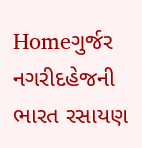Homeગુર્જર નગરીદહેજની ભારત રસાયણ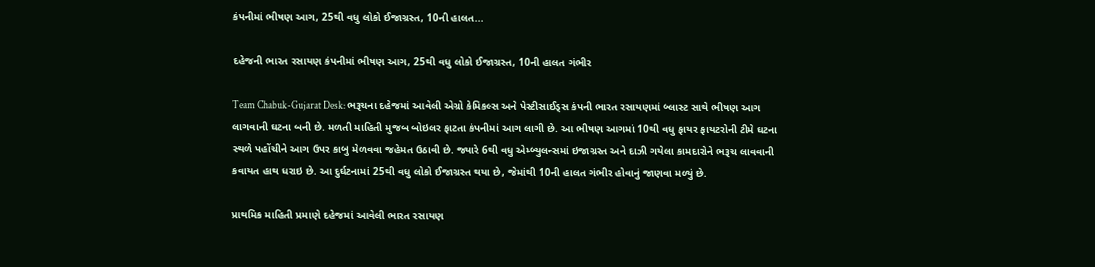કંપનીમાં ભીષણ આગ, 25થી વધુ લોકો ઈજાગ્રસ્ત, 10ની હાલત...

દહેજની ભારત રસાયણ કંપનીમાં ભીષણ આગ, 25થી વધુ લોકો ઈજાગ્રસ્ત, 10ની હાલત ગંભીર

Team Chabuk-Gujarat Desk: ભરૂચના દહેજમાં આવેલી એગ્રો કેમિકલ્સ અને પેસ્ટીસાઈડ્સ કંપની ભારત રસાયણમાં બ્લાસ્ટ સાથે ભીષણ આગ લાગવાની ઘટના બની છે. મળતી માહિતી મુજબ બોઇલર ફાટતા કંપનીમાં આગ લાગી છે. આ ભીષણ આગમાં 10થી વધુ ફાયર ફાયટરોની ટીમે ઘટના સ્થળે પહોંચીને આગ ઉપર કાબુ મેળવવા જહેમત ઉઠાવી છે. જ્યારે 6થી વધુ એમ્બ્યુલન્સમાં ઇજાગ્રસ્ત અને દાઝી ગયેલા કામદારોને ભરૂચ લાવવાની કવાયત હાથ ધરાઇ છે. આ દુર્ઘટનામાં 25થી વધુ લોકો ઈજાગ્રસ્ત થયા છે, જેમાંથી 10ની હાલત ગંભીર હોવાનું જાણવા મળ્યું છે.

પ્રાથમિક માહિતી પ્રમાણે દહેજમાં આવેલી ભારત રસાયણ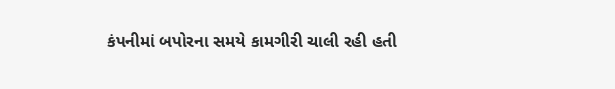કંપનીમાં બપોરના સમયે કામગીરી ચાલી રહી હતી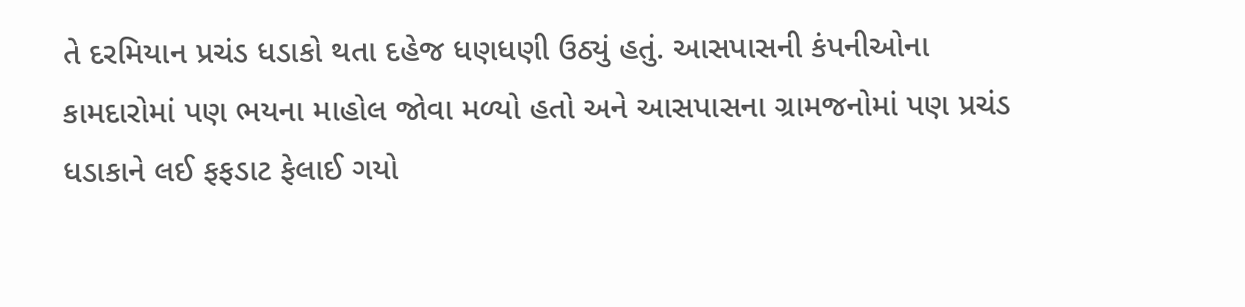તે દરમિયાન પ્રચંડ ધડાકો થતા દહેજ ધણધણી ઉઠ્યું હતું. આસપાસની કંપનીઓના કામદારોમાં પણ ભયના માહોલ જોવા મળ્યો હતો અને આસપાસના ગ્રામજનોમાં પણ પ્રચંડ ધડાકાને લઈ ફફડાટ ફેલાઈ ગયો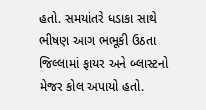હતો. સમયાંતરે ધડાકા સાથે ભીષણ આગ ભભૂકી ઉઠતા જિલ્લામાં ફાયર અને બ્લાસ્ટનો મેજર કોલ અપાયો હતો.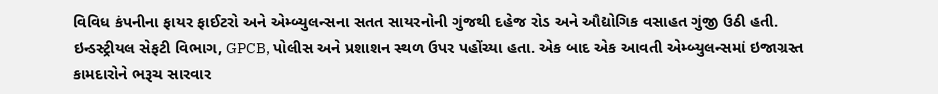વિવિધ કંપનીના ફાયર ફાઈટરો અને એમ્બ્યુલન્સના સતત સાયરનોની ગુંજથી દહેજ રોડ અને ઔદ્યોગિક વસાહત ગુંજી ઉઠી હતી. ઇન્ડસ્ટ્રીયલ સેફટી વિભાગ, GPCB, પોલીસ અને પ્રશાશન સ્થળ ઉપર પહોંચ્યા હતા. એક બાદ એક આવતી એમ્બ્યુલન્સમાં ઇજાગ્રસ્ત કામદારોને ભરૂચ સારવાર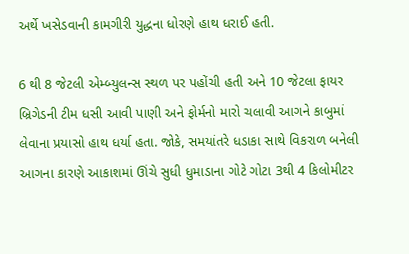અર્થે ખસેડવાની કામગીરી યુદ્ધના ધોરણે હાથ ધરાઈ હતી.

6 થી 8 જેટલી એમ્બ્યુલન્સ સ્થળ પર પહોંચી હતી અને 10 જેટલા ફાયર બ્રિગેડની ટીમ ધસી આવી પાણી અને ફોર્મનો મારો ચલાવી આગને કાબુમાં લેવાના પ્રયાસો હાથ ધર્યા હતા. જોકે, સમયાંતરે ધડાકા સાથે વિકરાળ બનેલી આગના કારણે આકાશમાં ઊંચે સુધી ધુમાડાના ગોટે ગોટા 3થી 4 કિલોમીટર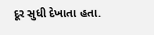દૂર સુધી દેખાતા હતા.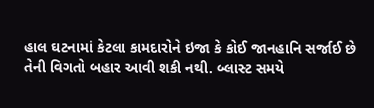હાલ ઘટનામાં કેટલા કામદારોને ઇજા કે કોઈ જાનહાનિ સર્જાઈ છે તેની વિગતો બહાર આવી શકી નથી. બ્લાસ્ટ સમયે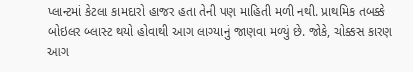પ્લાન્ટમાં કેટલા કામદારો હાજર હતા તેની પણ માહિતી મળી નથી. પ્રાથમિક તબક્કે બોઇલર બ્લાસ્ટ થયો હોવાથી આગ લાગ્યાનું જાણવા મળ્યું છે. જોકે, ચોક્કસ કારણ આગ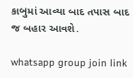કાબુમાં આવ્યા બાદ તપાસ બાદ જ બહાર આવશે.

whatsapp group join link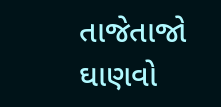તાજેતાજો ઘાણવો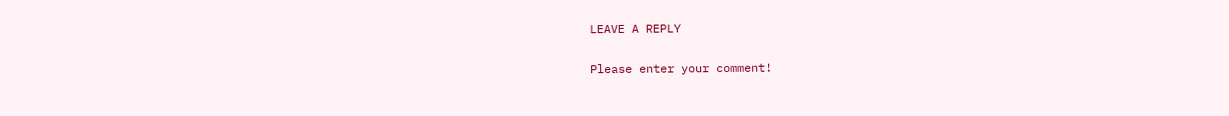LEAVE A REPLY

Please enter your comment!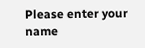Please enter your name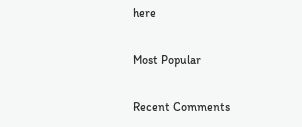here

Most Popular

Recent Comments